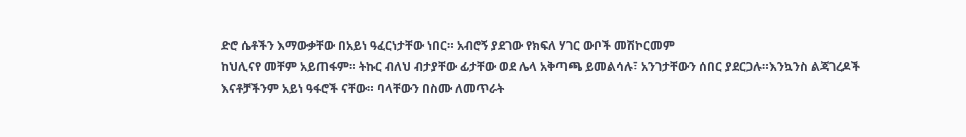ድሮ ሴቶችን እማውቃቸው በአይነ ዓፈርነታቸው ነበር። አብሮኝ ያደገው የክፍለ ሃገር ውቦች መሽኮርመም
ከህሊናየ መቸም አይጠፋም። ትኩር ብለህ ብታያቸው ፊታቸው ወደ ሌላ አቅጣጫ ይመልሳሉ፣ አንገታቸውን ሰበር ያደርጋሉ።እንኳንስ ልጃገረዶች
እናቶቻችንም አይነ ዓፋሮች ናቸው። ባላቸውን በስሙ ለመጥራት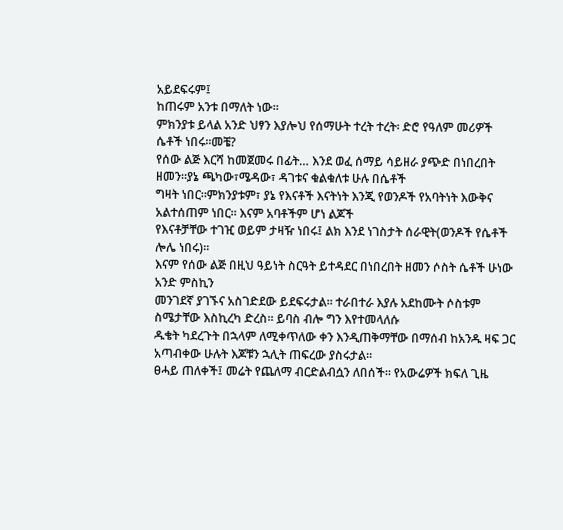አይደፍሩም፤
ከጠሩም አንቱ በማለት ነው።
ምክንያቱ ይላል አንድ ህፃን እያሎህ የሰማሁት ተረት ተረት፡ ድሮ የዓለም መሪዎች ሴቶች ነበሩ።መቼ?
የሰው ልጅ እርሻ ከመጀመሩ በፊት… እንደ ወፈ ሰማይ ሳይዘራ ያጭድ በነበረበት ዘመን።ያኔ ጫካው፣ሜዳው፣ ዳገቱና ቁልቁለቱ ሁሉ በሴቶች
ግዛት ነበር።ምክንያቱም፣ ያኔ የእናቶች እናትነት እንጂ የወንዶች የአባትነት እውቅና አልተሰጠም ነበር። እናም አባቶችም ሆነ ልጆች
የእናቶቻቸው ተገዢ ወይም ታዛዥ ነበሩ፤ ልክ እንደ ነገስታት ሰራዊት(ወንዶች የሴቶች ሎሌ ነበሩ)።
እናም የሰው ልጅ በዚህ ዓይነት ስርዓት ይተዳደር በነበረበት ዘመን ሶስት ሴቶች ሁነው አንድ ምስኪን
መንገደኛ ያገኙና አስገድደው ይደፍሩታል። ተራበተራ እያሉ አደከሙት ሶስቱም ስሜታቸው እስኪረካ ድረስ። ይባስ ብሎ ግን እየተመላለሱ
ዱቄት ካደረጉት በኋላም ለሚቀጥለው ቀን እንዲጠቅማቸው በማሰብ ከአንዱ ዛፍ ጋር አጣብቀው ሁሉት እጆቹን ኋሊት ጠፍረው ያስሩታል።
ፀሓይ ጠለቀች፤ መሬት የጨለማ ብርድልብሷን ለበሰች። የአውሬዎች ክፍለ ጊዜ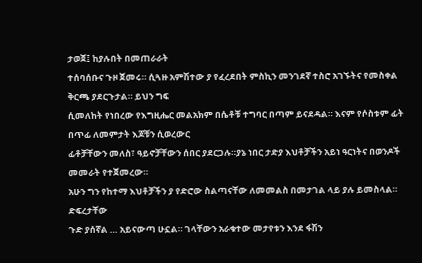ታወጀ፤ ከያሉበት በመጠራራት
ተሰባሰቡና ጉዞ ጀመሩ። ሲጓዙ አምሽተው ያ የፈረደበት ምስኪን መንገደኛ ተስሮ አገኙትና የመስቀል ቅርጫ ያደርጉታል። ይህን ግፍ
ሲመለከት የነበረው የእግዚሔር መልአክም በሴቶቹ ተግባር በጣም ይናደዳል። እናም የሶስቱም ፊት በጥፊ ለመምታት እጆቹን ሲወረውር
ፊቶቻቸውን መለስ፣ ዓይኖቻቸውን ሰበር ያደርጋሉ።ያኔ ነበር ታድያ እህቶቻችን አይነ ዓርነትና በወንዶች መመራት የተጀመረው።
አሁን ግን የከተማ እህቶቻችን ያ የድሮው ስልጣናቸው ለመመልስ በመታገል ላይ ያሉ ይመስላል። ድፍረታቸው
ጉድ ያሰኛል … አይናውጣ ሁኗል። ገላቸውን አራቁተው መታየቱን እንደ ፋሽን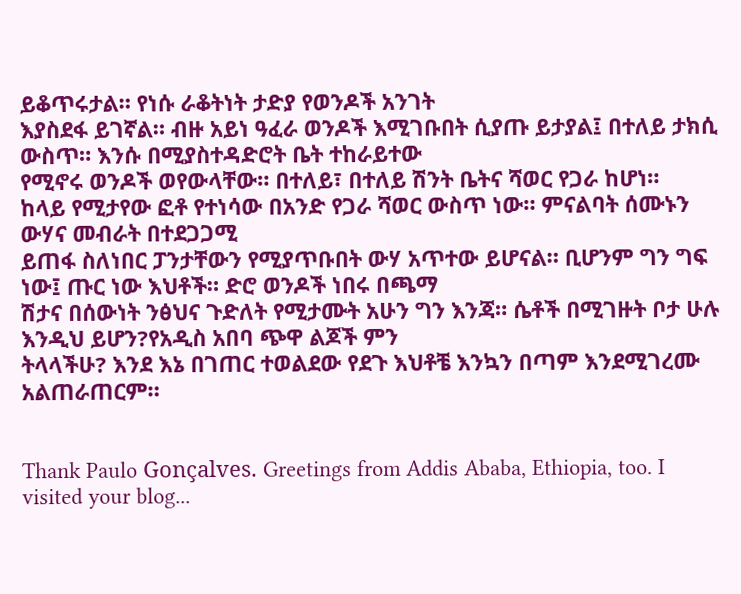ይቆጥሩታል። የነሱ ራቆትነት ታድያ የወንዶች አንገት
እያስደፋ ይገኛል። ብዙ አይነ ዓፈራ ወንዶች እሚገቡበት ሲያጡ ይታያል፤ በተለይ ታክሲ ውስጥ። እንሱ በሚያስተዳድሮት ቤት ተከራይተው
የሚኖሩ ወንዶች ወየውላቸው። በተለይ፣ በተለይ ሽንት ቤትና ሻወር የጋራ ከሆነ።
ከላይ የሚታየው ፎቶ የተነሳው በአንድ የጋራ ሻወር ውስጥ ነው። ምናልባት ሰሙኑን ውሃና መብራት በተደጋጋሚ
ይጠፋ ስለነበር ፓንታቸውን የሚያጥቡበት ውሃ አጥተው ይሆናል። ቢሆንም ግን ግፍ ነው፤ ጡር ነው እህቶች። ድሮ ወንዶች ነበሩ በጫማ
ሽታና በሰውነት ንፅህና ጉድለት የሚታሙት አሁን ግን እንጃ። ሴቶች በሚገዙት ቦታ ሁሉ እንዲህ ይሆን?የአዲስ አበባ ጭዋ ልጆች ምን
ትላላችሁ? እንደ እኔ በገጠር ተወልደው የደጉ እህቶቼ እንኳን በጣም እንደሚገረሙ አልጠራጠርም።


Thank Paulo Gonçalves. Greetings from Addis Ababa, Ethiopia, too. I visited your blog...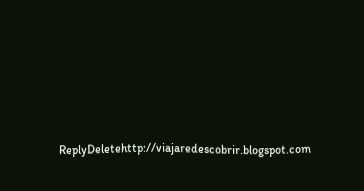ReplyDeletehttp://viajaredescobrir.blogspot.com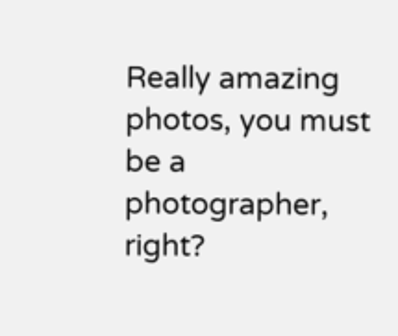Really amazing photos, you must be a photographer, right?